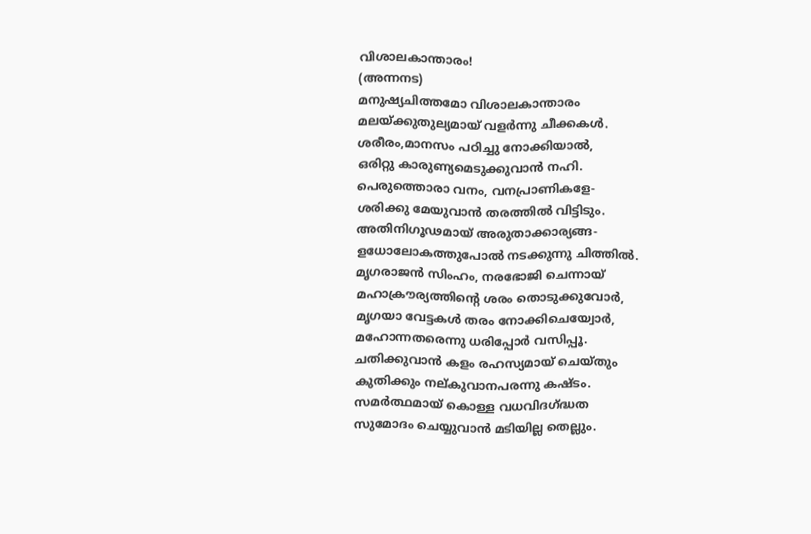വിശാലകാന്താരം!
(അന്നനട)
മനുഷ്യചിത്തമോ വിശാലകാന്താരം
മലയ്ക്കുതുല്യമായ് വളർന്നു ചീക്കകൾ.
ശരീരം,മാനസം പഠിച്ചു നോക്കിയാൽ,
ഒരിറ്റു കാരുണ്യമെടുക്കുവാൻ നഹി.
പെരുത്തൊരാ വനം, വനപ്രാണികളേ-
ശരിക്കു മേയുവാൻ തരത്തിൽ വിട്ടിടും.
അതിനിഗൂഢമായ് അരുതാക്കാര്യങ്ങ-
ളധോലോകത്തുപോൽ നടക്കുന്നു ചിത്തിൽ.
മൃഗരാജൻ സിംഹം, നരഭോജി ചെന്നായ്
മഹാക്രൗര്യത്തിന്റെ ശരം തൊടുക്കുവോർ,
മൃഗയാ വേട്ടകൾ തരം നോക്കിചെയ്വോർ,
മഹോന്നതരെന്നു ധരിപ്പോർ വസിപ്പൂ.
ചതിക്കുവാൻ കളം രഹസ്യമായ് ചെയ്തും
കുതിക്കും നല്കുവാനപരന്നു കഷ്ടം.
സമർത്ഥമായ് കൊള്ള വധവിദഗ്ദ്ധത
സുമോദം ചെയ്യുവാൻ മടിയില്ല തെല്ലും.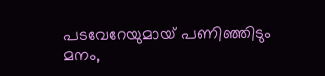പടവേറേയുമായ് പണിഞ്ഞിടും മനം,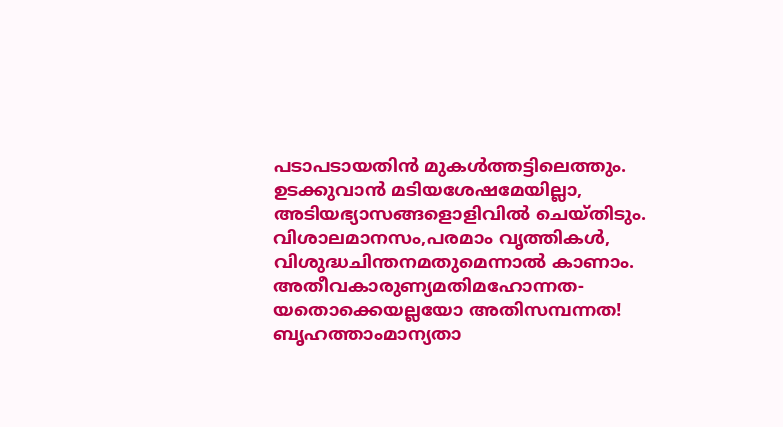പടാപടായതിൻ മുകൾത്തട്ടിലെത്തും.
ഉടക്കുവാൻ മടിയശേഷമേയില്ലാ,
അടിയഭ്യാസങ്ങളൊളിവിൽ ചെയ്തിടും.
വിശാലമാനസം,പരമാം വൃത്തികൾ,
വിശുദ്ധചിന്തനമതുമെന്നാൽ കാണാം.
അതീവകാരുണ്യമതിമഹോന്നത-
യതൊക്കെയല്ലയോ അതിസമ്പന്നത!
ബൃഹത്താംമാന്യതാ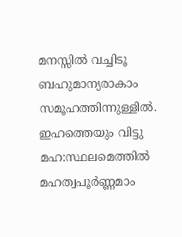മനസ്സിൽ വച്ചിടൂ
ബഹുമാന്യരാകാം സമൂഹത്തിന്നുള്ളിൽ.
ഇഹത്തെയും വിട്ടു മഹ:സ്ഥലമെത്തിൽ
മഹത്വപൂർണ്ണമാം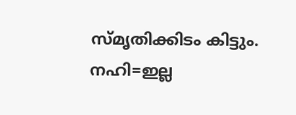സ്മൃതിക്കിടം കിട്ടും.
നഹി=ഇല്ല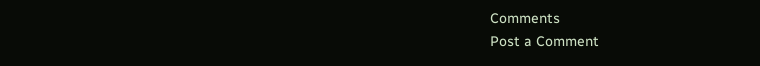Comments
Post a Comment